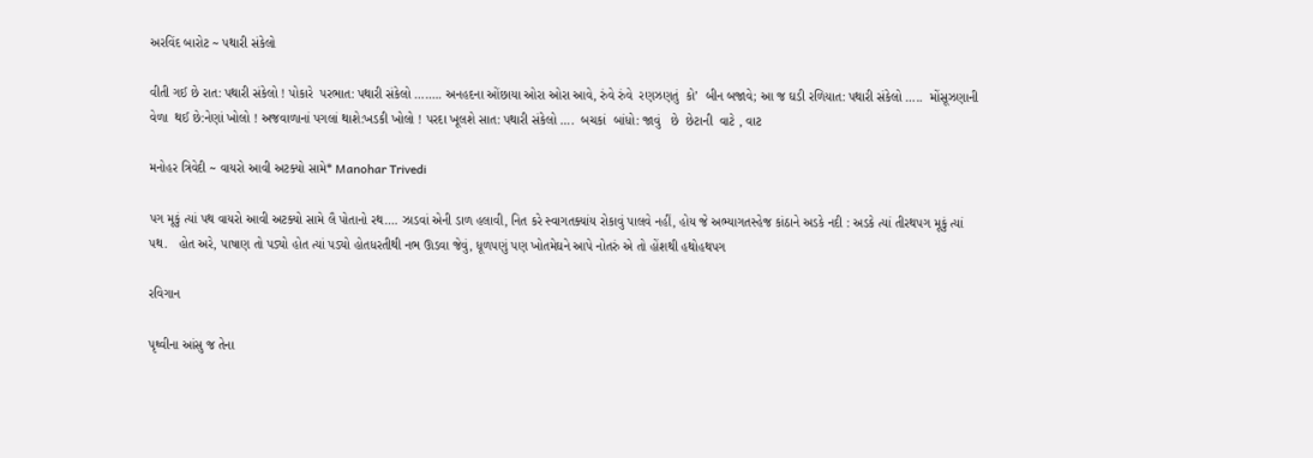અરવિંદ બારોટ ~ પથારી સંકેલો

વીતી ગઈ છે રાત: પથારી સંકેલો ! પોકારે  પરભાત: પથારી સંકેલો …….. અનહદના ઓંછાયા ઓરા ઓરા આવે, રુંવે રુંવે  રણઝણતું  કો’  બીન બજાવે; આ જ ઘડી રળિયાત: પથારી સંકેલો …..  મોંસૂઝણાની  વેળા  થઈ છે:નેણાં ખોલો ! અજવાળાનાં પગલાં થાશે:ખડકી ખોલો ! પરદા ખૂલશે સાત: પથારી સંકેલો ….  બચકાં  બાંધો: જાવું   છે  છેટાની  વાટે , વાટ

મનોહર ત્રિવેદી ~ વાયરો આવી અટક્યો સામે* Manohar Trivedi

પગ મૂકું ત્યાં પથ વાયરો આવી અટક્યો સામે લૈ પોતાનો રથ…. ઝાડવાં એની ડાળ હલાવી, નિત કરે સ્વાગતક્યાંય રોકાવું પાલવે નહીં, હોય જે અભ્યાગતસ્હેજ કાંઠાને અડકે નદી : અડકે ત્યાં તીરથપગ મૂકું ત્યાં પથ.   હોત અરે, પાષાણ તો પડ્યો હોત ત્યાં પડ્યો હોતધરતીથી નભ ઊડવા જેવું, ધૂળપણું પણ ખોતમેઘને આપે નોતરું એ તો હોંશથી હથોહથપગ

રવિગાન

પૃથ્વીના આંસુ જ તેના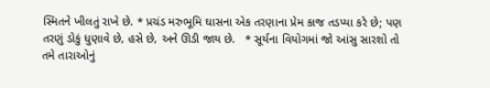સ્મિતને ખીલતું રાખે છે. * પ્રચંડ મરુભૂમિ ઘાસના એક તરણાના પ્રેમ કાજ તડપ્યા કરે છે; પણ તરણું ડોકું ધુણાવે છે, હસે છે, અને ઊડી જાય છે.   * સૂર્યના વિયોગમાં જો આંસુ સારશો તો તમે તારાઓનું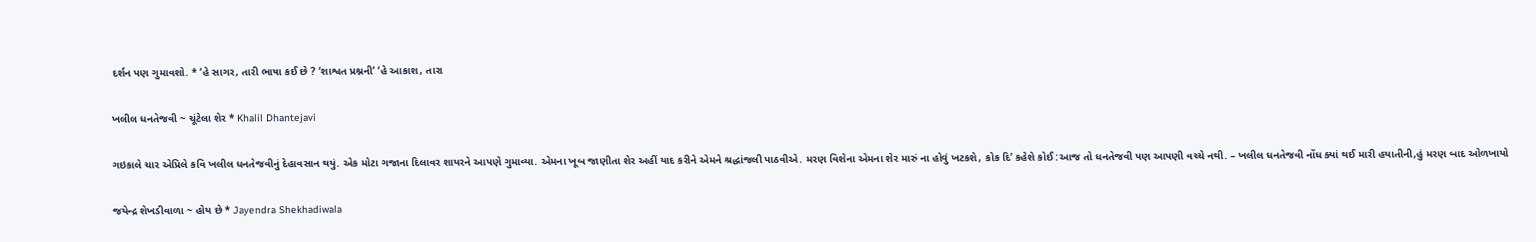દર્શન પણ ગુમાવશો. * ‘હે સાગર, તારી ભાષા કઈ છે ? ‘શાશ્વત પ્રશ્નની’ ‘હે આકાશ, તારા

ખલીલ ધનતેજવી ~ ચૂંટેલા શેર * Khalil Dhantejavi

ગઇકાલે ચાર એપ્રિલે કવિ ખલીલ ધનતેજવીનું દેહાવસાન થયું. એક મોટા ગજાના દિલાવર શાયરને આપણે ગુમાવ્યા. એમના ખૂબ જાણીતા શેર અહીં યાદ કરીને એમને શ્રદ્ધાંજલી પાઠવીએ. મરણ વિશેના એમના શેર મારું ના હોવું ખટકશે, કોક દિ’ કહેશે કોઈ :આજ તો ધનતેજવી પણ આપણી વચ્ચે નથી. – ખલીલ ધનતેજવી નોંધ ક્યાં થઈ મારી હયાતીની,હું મરણ બાદ ઓળખાયો

જયેન્દ્ર શેખડીવાળા ~ હોય છે * Jayendra Shekhadiwala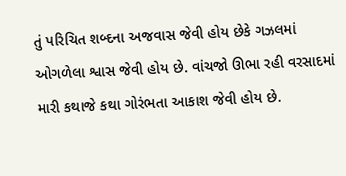તું પરિચિત શબ્દના અજવાસ જેવી હોય છેકે ગઝલમાં ઓગળેલા શ્વાસ જેવી હોય છે. વાંચજો ઊભા રહી વરસાદમાં મારી કથાજે કથા ગોરંભતા આકાશ જેવી હોય છે.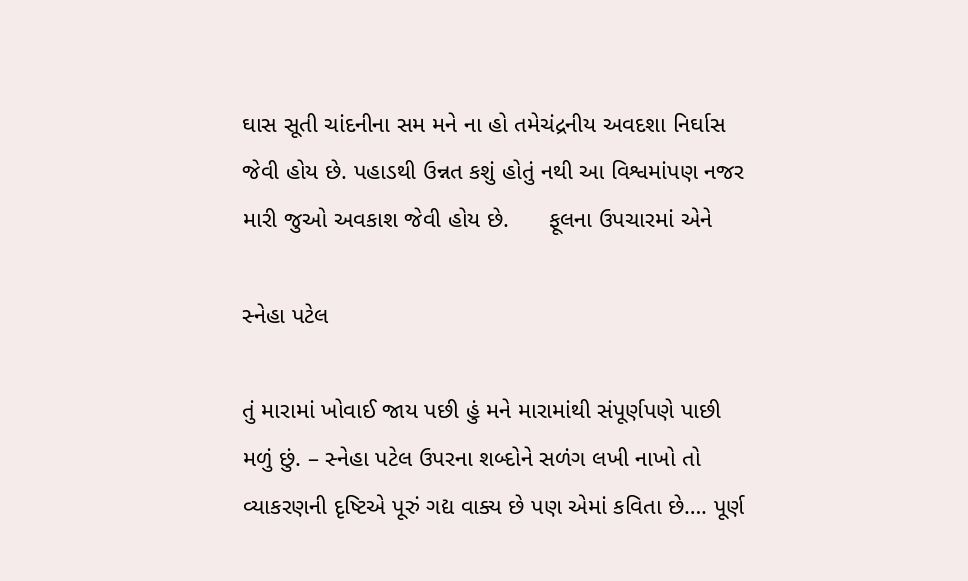ઘાસ સૂતી ચાંદનીના સમ મને ના હો તમેચંદ્રનીય અવદશા નિર્ઘાસ જેવી હોય છે. પહાડથી ઉન્નત કશું હોતું નથી આ વિશ્વમાંપણ નજર મારી જુઓ અવકાશ જેવી હોય છે.      ફૂલના ઉપચારમાં એને

સ્નેહા પટેલ

તું મારામાં ખોવાઈ જાય પછી હું મને મારામાંથી સંપૂર્ણપણે પાછી મળું છું. – સ્નેહા પટેલ ઉપરના શબ્દોને સળંગ લખી નાખો તો વ્યાકરણની દૃષ્ટિએ પૂરું ગદ્ય વાક્ય છે પણ એમાં કવિતા છે…. પૂર્ણ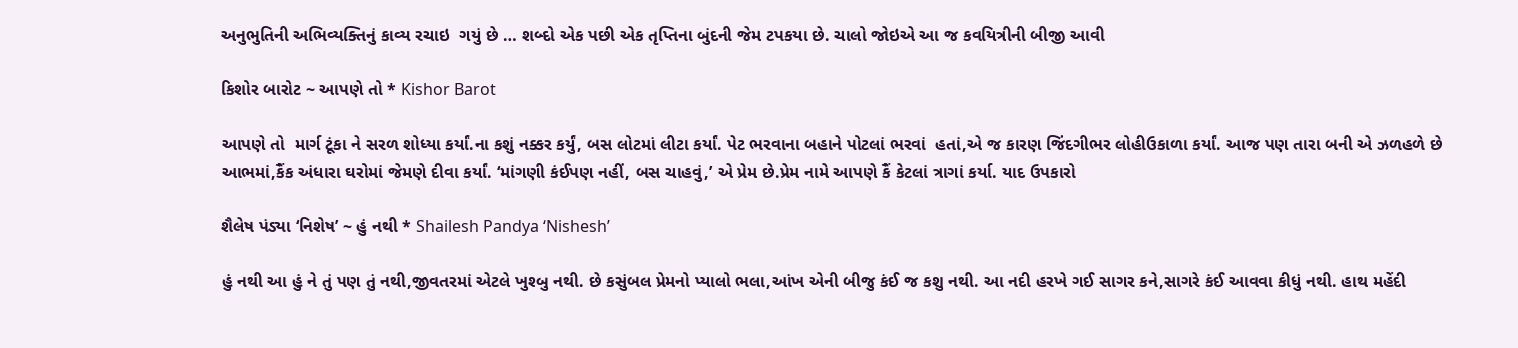અનુભુતિની અભિવ્યક્તિનું કાવ્ય રચાઇ  ગયું છે … શબ્દો એક પછી એક તૃપ્તિના બુંદની જેમ ટપકયા છે. ચાલો જોઇએ આ જ કવયિત્રીની બીજી આવી

કિશોર બારોટ ~ આપણે તો * Kishor Barot

આપણે તો  માર્ગ ટૂંકા ને સરળ શોધ્યા કર્યાં.ના કશું નક્કર કર્યું, બસ લોટમાં લીટા કર્યાં. પેટ ભરવાના બહાને પોટલાં ભરવાં  હતાં,એ જ કારણ જિંદગીભર લોહીઉકાળા કર્યાં. આજ પણ તારા બની એ ઝળહળે છે આભમાં,કૈંક અંધારા ઘરોમાં જેમણે દીવા કર્યાં. ‘માંગણી કંઈપણ નહીં, બસ ચાહવું,’ એ પ્રેમ છે.પ્રેમ નામે આપણે કૈં કેટલાં ત્રાગાં કર્યા. યાદ ઉપકારો

શૈલેષ પંડ્યા ‘નિશેષ’ ~ હું નથી * Shailesh Pandya ‘Nishesh’

હું નથી આ હું ને તું પણ તું નથી,જીવતરમાં એટલે ખુશ્બુ નથી. છે કસુંબલ પ્રેમનો પ્યાલો ભલા,આંખ એની બીજુ કંઈ જ કશુ નથી. આ નદી હરખે ગઈ સાગર કને,સાગરે કંઈ આવવા કીધું નથી. હાથ મહેંદી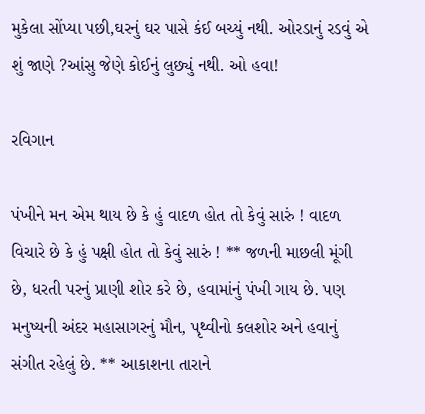મુકેલા સોંપ્યા પછી,ઘરનું ઘર પાસે કંઈ બચ્યું નથી. ઓરડાનું રડવું એ શું જાણે ?આંસુ જેણે કોઈનું લુછ્યું નથી. ઓ હવા!

રવિગાન

પંખીને મન એમ થાય છે કે હું વાદળ હોત તો કેવું સારું ! વાદળ વિચારે છે કે હું પક્ષી હોત તો કેવું સારું ! ** જળની માછલી મૂંગી છે, ધરતી પરનું પ્રાણી શોર કરે છે, હવામાંનું પંખી ગાય છે. પણ મનુષ્યની અંદર મહાસાગરનું મૌન, પૃથ્વીનો કલશોર અને હવાનું સંગીત રહેલું છે. ** આકાશના તારાને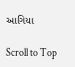આગિયા

Scroll to Top